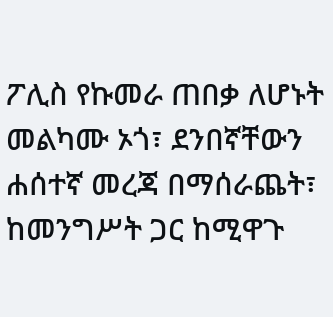ፖሊስ የኩመራ ጠበቃ ለሆኑት መልካሙ ኦጎ፣ ደንበኛቸውን ሐሰተኛ መረጃ በማሰራጨት፣ ከመንግሥት ጋር ከሚዋጉ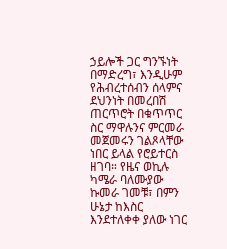ኃይሎች ጋር ግንኙነት በማድረግ፣ እንዲሁም የሕብረተሰብን ሰላምና ደህንነት በመረበሽ ጠርጥሮት በቁጥጥር ስር ማዋሉንና ምርመራ መጀመሩን ገልጾላቸው ነበር ይላል የሮይተርስ ዘገባ። የዜና ወኪሉ ካሜራ ባለሙያው ኩመራ ገመቹ፣ በምን ሁኔታ ከእስር እንደተለቀቀ ያለው ነገር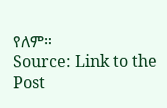የለም።
Source: Link to the Post